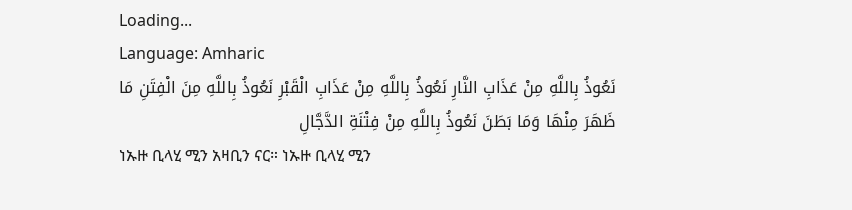Loading...
Language: Amharic
نَعُوذُ بِاللَّهِ مِنْ عَذَابِ النَّارِ نَعُوذُ بِاللَّهِ مِنْ عَذَابِ الْقَبْرِ نَعُوذُ بِاللَّهِ مِنَ الْفِتَنِ مَا ظَهَرَ مِنْهَا وَمَا بَطَنَ نَعُوذُ بِاللَّهِ مِنْ فِتْنَةِ الدَّجَّالِ
ነኡዙ ቢላሂ ሚን አዛቢን ናር። ነኡዙ ቢላሂ ሚን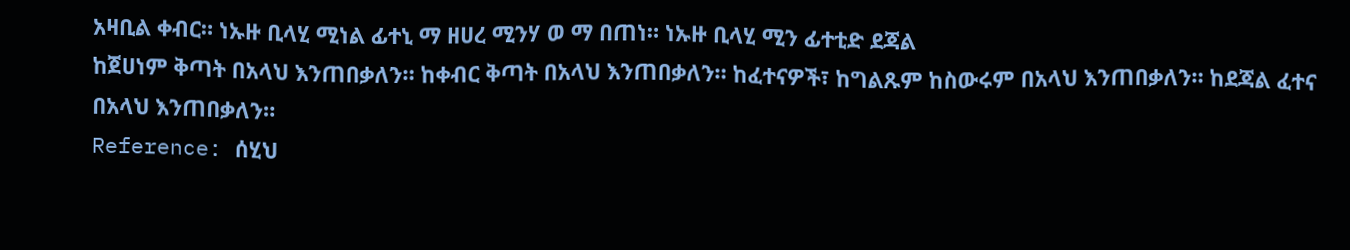አዛቢል ቀብር። ነኡዙ ቢላሂ ሚነል ፊተኒ ማ ዘሀረ ሚንሃ ወ ማ በጠነ። ነኡዙ ቢላሂ ሚን ፊተቲድ ደጃል
ከጀሀነም ቅጣት በአላህ እንጠበቃለን። ከቀብር ቅጣት በአላህ እንጠበቃለን። ከፈተናዎች፣ ከግልጹም ከስውሩም በአላህ እንጠበቃለን። ከደጃል ፈተና በአላህ እንጠበቃለን።
Reference: ሰሂህ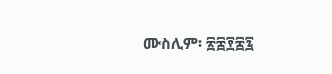ሙስሊም፡ ፳፰፻፷፯